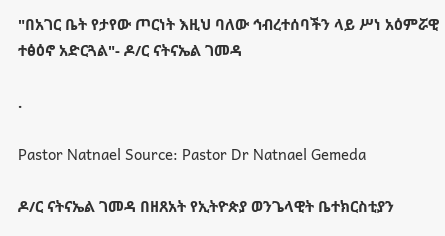"በአገር ቤት የታየው ጦርነት እዚህ ባለው ኅብረተሰባችን ላይ ሥነ አዕምሯዊ ተፅዕኖ አድርጓል"- ዶ/ር ናትናኤል ገመዳ

.

Pastor Natnael Source: Pastor Dr Natnael Gemeda

ዶ/ር ናትናኤል ገመዳ በዘጸአት የኢትዮጵያ ወንጌላዊት ቤተክርስቲያን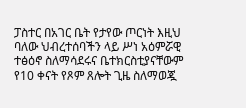ፓስተር በአገር ቤት የታየው ጦርነት እዚህ ባለው ህብረተሰባችን ላይ ሥነ አዕምሯዊ ተፅዕኖ ስለማሳደሩና ቤተክርስቲያናቸውም የ10 ቀናት የጾም ጸሎት ጊዜ ስለማወጇ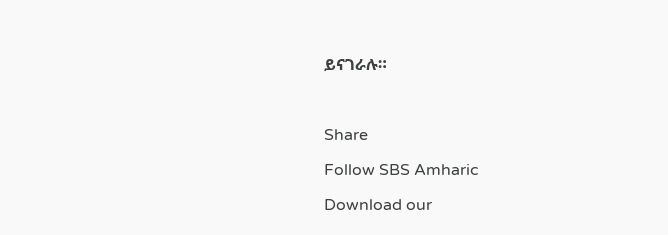ይናገራሉ።



Share

Follow SBS Amharic

Download our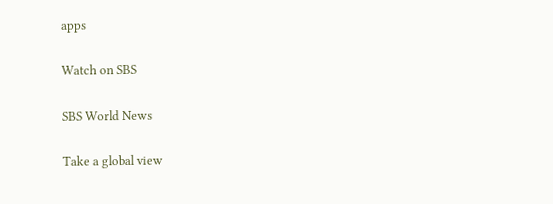apps

Watch on SBS

SBS World News

Take a global view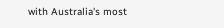with Australia's most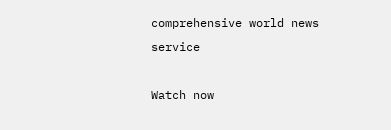comprehensive world news service

Watch now